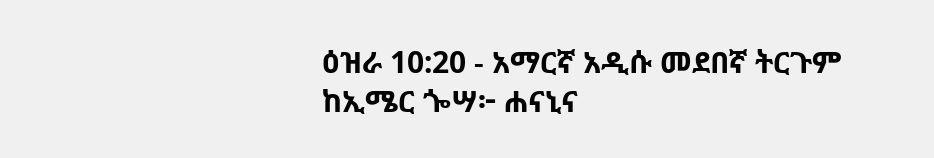ዕዝራ 10:20 - አማርኛ አዲሱ መደበኛ ትርጉም ከኢሜር ጐሣ፦ ሐናኒና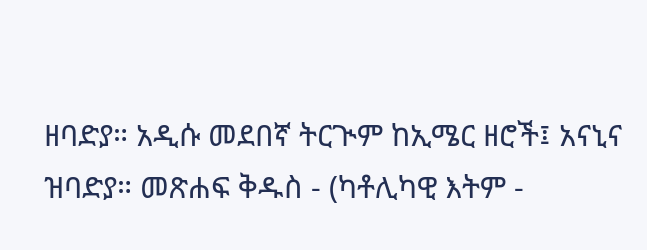ዘባድያ። አዲሱ መደበኛ ትርጒም ከኢሜር ዘሮች፤ አናኒና ዝባድያ። መጽሐፍ ቅዱስ - (ካቶሊካዊ እትም -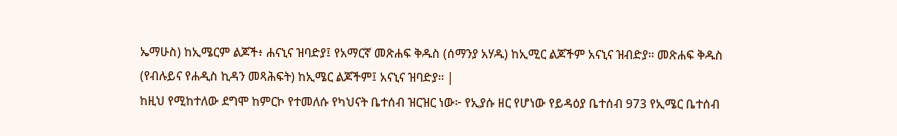ኤማሁስ) ከኢሜርም ልጆች፥ ሐናኒና ዝባድያ፤ የአማርኛ መጽሐፍ ቅዱስ (ሰማንያ አሃዱ) ከኢሚር ልጆችም አናኒና ዝብድያ። መጽሐፍ ቅዱስ (የብሉይና የሐዲስ ኪዳን መጻሕፍት) ከኢሜር ልጆችም፤ አናኒና ዝባድያ። |
ከዚህ የሚከተለው ደግሞ ከምርኮ የተመለሱ የካህናት ቤተሰብ ዝርዝር ነው፦ የኢያሱ ዘር የሆነው የይዳዕያ ቤተሰብ 973 የኢሜር ቤተሰብ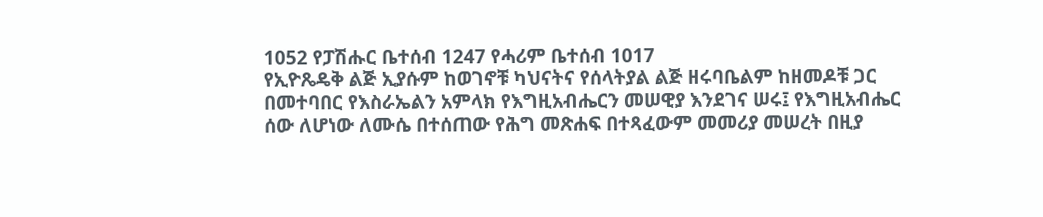1052 የፓሽሑር ቤተሰብ 1247 የሓሪም ቤተሰብ 1017
የኢዮጼዴቅ ልጅ ኢያሱም ከወገኖቹ ካህናትና የሰላትያል ልጅ ዘሩባቤልም ከዘመዶቹ ጋር በመተባበር የእስራኤልን አምላክ የእግዚአብሔርን መሠዊያ እንደገና ሠሩ፤ የእግዚአብሔር ሰው ለሆነው ለሙሴ በተሰጠው የሕግ መጽሐፍ በተጻፈውም መመሪያ መሠረት በዚያ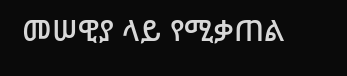መሠዊያ ላይ የሚቃጠል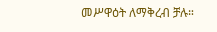መሥዋዕት ለማቅረብ ቻሉ።